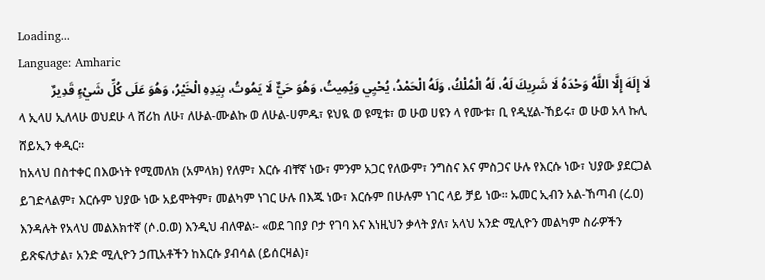Loading...
Language: Amharic
لَا إِلَهَ إِلَّا اللَّهُ وَحْدَهُ لَا شَرِيكَ لَهُ، لَهُ الْمُلْكُ، وَلَهُ الْحَمْدُ، يُحْيِي وَيُمِيتُ، وَهُوَ حَيٌّ لَا يَمُوتُ، بِيَدِهِ الْخَيْرُ، وَهُوَ عَلَى كُلِّ شَيْءٍ قَدِيرٌ
ላ ኢላሀ ኢለላሁ ወህደሁ ላ ሸሪከ ለሁ፣ ለሁል-ሙልኩ ወ ለሁል-ሀምዱ፣ ዩህዪ ወ ዩሚቱ፣ ወ ሁወ ሀዩን ላ የሙቱ፣ ቢ የዲሂል-ኸይሩ፣ ወ ሁወ አላ ኩሊ ሸይኢን ቀዲር።
ከአላህ በስተቀር በእውነት የሚመለክ (አምላክ) የለም፣ እርሱ ብቸኛ ነው፣ ምንም አጋር የለውም፣ ንግስና እና ምስጋና ሁሉ የእርሱ ነው፣ ህያው ያደርጋል ይገድላልም፣ እርሱም ህያው ነው አይሞትም፣ መልካም ነገር ሁሉ በእጁ ነው፣ እርሱም በሁሉም ነገር ላይ ቻይ ነው። ኡመር ኢብን አል-ኸጣብ (ረ.ዐ) እንዳሉት የአላህ መልእክተኛ (ሶ.ዐ.ወ) እንዲህ ብለዋል፡- «ወደ ገበያ ቦታ የገባ እና እነዚህን ቃላት ያለ፣ አላህ አንድ ሚሊዮን መልካም ስራዎችን ይጽፍለታል፣ አንድ ሚሊዮን ኃጢአቶችን ከእርሱ ያብሳል (ይሰርዛል)፣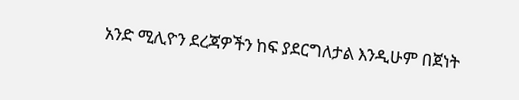አንድ ሚሊዮን ደረጃዎችን ከፍ ያደርግለታል እንዲሁም በጀነት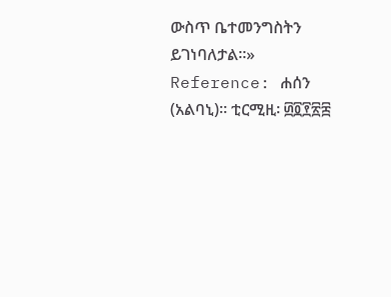ውስጥ ቤተመንግስትን ይገነባለታል።»
Reference: ሐሰን (አልባኒ)። ቲርሚዚ፡ ፴፬፻፳፰